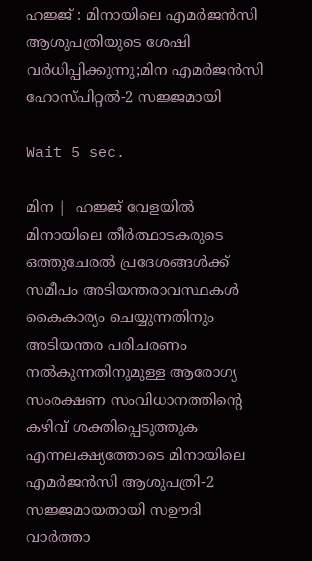ഹജ്ജ് : മിനായിലെ എമര്‍ജന്‍സി ആശുപത്രിയുടെ ശേഷി വര്‍ധിപ്പിക്കുന്നു;മിന എമര്‍ജന്‍സി ഹോസ്പിറ്റല്‍-2 സജ്ജമായി

Wait 5 sec.

മിന |  ഹജ്ജ് വേളയില്‍ മിനായിലെ തീര്‍ത്ഥാടകരുടെ ഒത്തുചേരല്‍ പ്രദേശങ്ങള്‍ക്ക് സമീപം അടിയന്തരാവസ്ഥകള്‍ കൈകാര്യം ചെയ്യുന്നതിനും അടിയന്തര പരിചരണം നല്‍കുന്നതിനുമുള്ള ആരോഗ്യ സംരക്ഷണ സംവിധാനത്തിന്റെ കഴിവ് ശക്തിപ്പെടുത്തുക എന്നലക്ഷ്യത്തോടെ മിനായിലെ എമര്‍ജന്‍സി ആശുപത്രി-2 സജ്ജമായതായി സഊദി വാര്‍ത്താ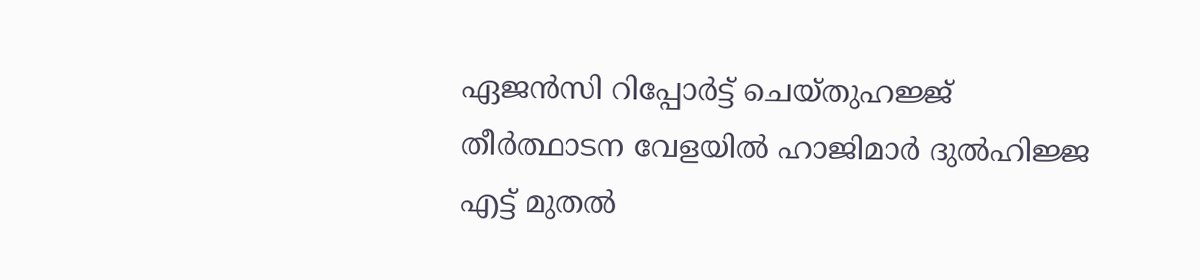ഏജന്‍സി റിപ്പോര്‍ട്ട് ചെയ്തുഹജ്ജ് തീര്‍ത്ഥാടന വേളയില്‍ ഹാജിമാര്‍ ദുല്‍ഹിജ്ജ എട്ട് മുതല്‍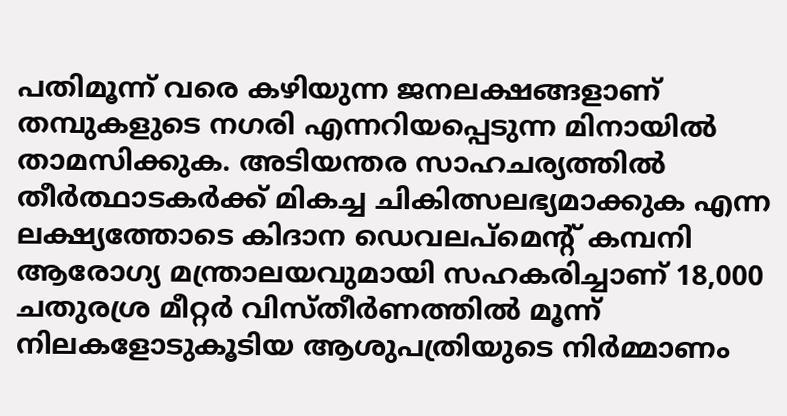പതിമൂന്ന് വരെ കഴിയുന്ന ജനലക്ഷങ്ങളാണ് തമ്പുകളുടെ നഗരി എന്നറിയപ്പെടുന്ന മിനായില്‍ താമസിക്കുക. അടിയന്തര സാഹചര്യത്തില്‍ തീര്‍ത്ഥാടകര്‍ക്ക് മികച്ച ചികിത്സലഭ്യമാക്കുക എന്ന ലക്ഷ്യത്തോടെ കിദാന ഡെവലപ്മെന്റ് കമ്പനി ആരോഗ്യ മന്ത്രാലയവുമായി സഹകരിച്ചാണ് 18,000 ചതുരശ്ര മീറ്റര്‍ വിസ്തീര്‍ണത്തില്‍ മൂന്ന് നിലകളോടുകൂടിയ ആശുപത്രിയുടെ നിര്‍മ്മാണം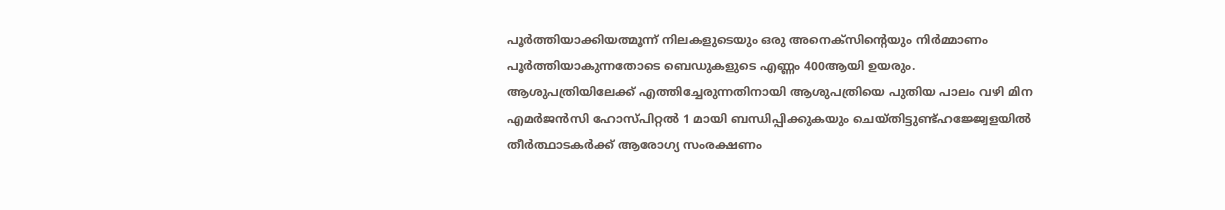പൂര്‍ത്തിയാക്കിയത്മൂന്ന് നിലകളുടെയും ഒരു അനെക്‌സിന്റെയും നിര്‍മ്മാണം പൂര്‍ത്തിയാകുന്നതോടെ ബെഡുകളുടെ എണ്ണം 400ആയി ഉയരും. ആശുപത്രിയിലേക്ക് എത്തിച്ചേരുന്നതിനായി ആശുപത്രിയെ പുതിയ പാലം വഴി മിന എമര്‍ജന്‍സി ഹോസ്പിറ്റല്‍ 1 മായി ബന്ധിപ്പിക്കുകയും ചെയ്തിട്ടുണ്ട്ഹജ്ജ്വേളയില്‍ തീര്‍ത്ഥാടകര്‍ക്ക് ആരോഗ്യ സംരക്ഷണം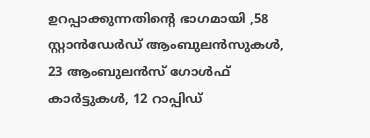ഉറപ്പാക്കുന്നതിന്റെ ഭാഗമായി ,58 സ്റ്റാന്‍ഡേര്‍ഡ് ആംബുലന്‍സുകള്‍, 23 ആംബുലന്‍സ് ഗോള്‍ഫ് കാര്‍ട്ടുകള്‍, 12 റാപ്പിഡ്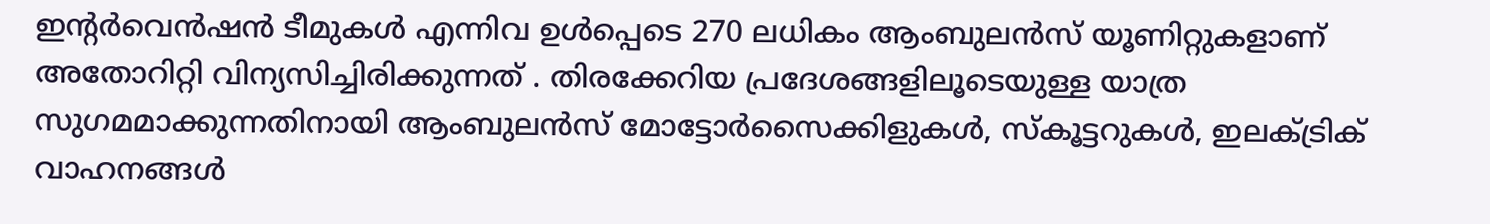ഇന്റര്‍വെന്‍ഷന്‍ ടീമുകള്‍ എന്നിവ ഉള്‍പ്പെടെ 270 ലധികം ആംബുലന്‍സ് യൂണിറ്റുകളാണ് അതോറിറ്റി വിന്യസിച്ചിരിക്കുന്നത് . തിരക്കേറിയ പ്രദേശങ്ങളിലൂടെയുള്ള യാത്ര സുഗമമാക്കുന്നതിനായി ആംബുലന്‍സ് മോട്ടോര്‍സൈക്കിളുകള്‍, സ്‌കൂട്ടറുകള്‍, ഇലക്ട്രിക് വാഹനങ്ങള്‍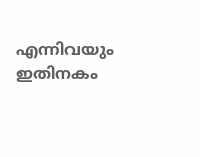എന്നിവയും ഇതിനകം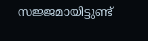സജ്ജമായിട്ടുണ്ട്